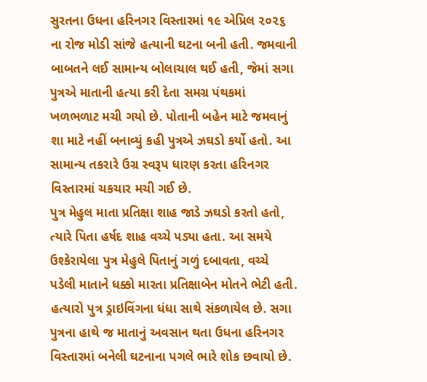સુરતના ઉધના હરિનગર વિસ્તારમાં ૧૯ એપ્રિલ ૨૦૨૬ ના રોજ મોડી સાંજે હત્યાની ઘટના બની હતી. જમવાની બાબતને લઈ સામાન્ય બોલાચાલ થઈ હતી, જેમાં સગા પુત્રએ માતાની હત્યા કરી દેતા સમગ્ર પંથકમાં ખળભળાટ મચી ગયો છે. પોતાની બહેન માટે જમવાનું શા માટે નહીં બનાવ્યું કહી પુત્રએ ઝઘડો કર્યો હતો. આ સામાન્ય તકરારે ઉગ્ર સ્વરૂપ ધારણ કરતા હરિનગર વિસ્તારમાં ચકચાર મચી ગઈ છે.
પુત્ર મેહુલ માતા પ્રતિક્ષા શાહ જાડે ઝઘડો કરતો હતો, ત્યારે પિતા હર્ષદ શાહ વચ્ચે પડ્યા હતા. આ સમયે ઉશ્કેરાયેલા પુત્ર મેહુલે પિતાનું ગળું દબાવતા, વચ્ચે પડેલી માતાને ધક્કો મારતા પ્રતિક્ષાબેન મોતને ભેટી હતી. હત્યારો પુત્ર ડ્રાઇવિંગના ધંધા સાથે સંકળાયેલ છે. સગા પુત્રના હાથે જ માતાનું અવસાન થતા ઉધના હરિનગર વિસ્તારમાં બનેલી ઘટનાના પગલે ભારે શોક છવાયો છે.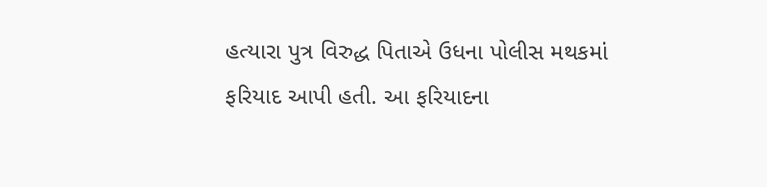હત્યારા પુત્ર વિરુદ્ધ પિતાએ ઉધના પોલીસ મથકમાં ફરિયાદ આપી હતી. આ ફરિયાદના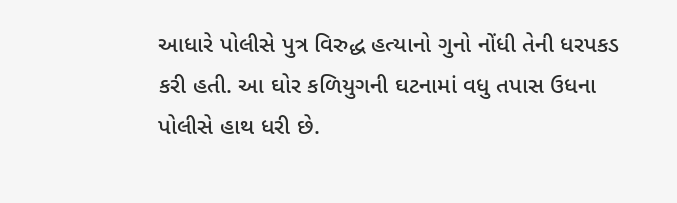આધારે પોલીસે પુત્ર વિરુદ્ધ હત્યાનો ગુનો નોંધી તેની ધરપકડ કરી હતી. આ ઘોર કળિયુગની ઘટનામાં વધુ તપાસ ઉધના પોલીસે હાથ ધરી છે.